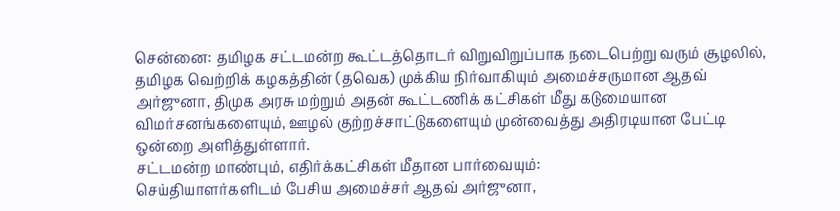சென்னை: தமிழக சட்டமன்ற கூட்டத்தொடர் விறுவிறுப்பாக நடைபெற்று வரும் சூழலில், தமிழக வெற்றிக் கழகத்தின் (தவெக) முக்கிய நிர்வாகியும் அமைச்சருமான ஆதவ் அர்ஜுனா, திமுக அரசு மற்றும் அதன் கூட்டணிக் கட்சிகள் மீது கடுமையான விமர்சனங்களையும், ஊழல் குற்றச்சாட்டுகளையும் முன்வைத்து அதிரடியான பேட்டி ஒன்றை அளித்துள்ளார்.
சட்டமன்ற மாண்பும், எதிர்க்கட்சிகள் மீதான பார்வையும்:
செய்தியாளர்களிடம் பேசிய அமைச்சர் ஆதவ் அர்ஜுனா,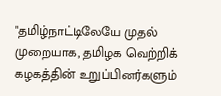"தமிழ்நாட்டிலேயே முதல் முறையாக, தமிழக வெற்றிக் கழகத்தின் உறுப்பினர்களும்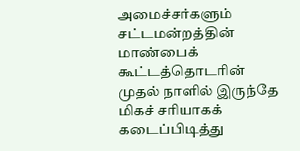அமைச்சர்களும் சட்டமன்றத்தின் மாண்பைக் கூட்டத்தொடரின் முதல் நாளில் இருந்தே மிகச் சரியாகக் கடைப்பிடித்து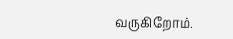வருகிறோம்.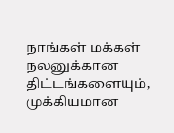நாங்கள் மக்கள் நலனுக்கான திட்டங்களையும், முக்கியமான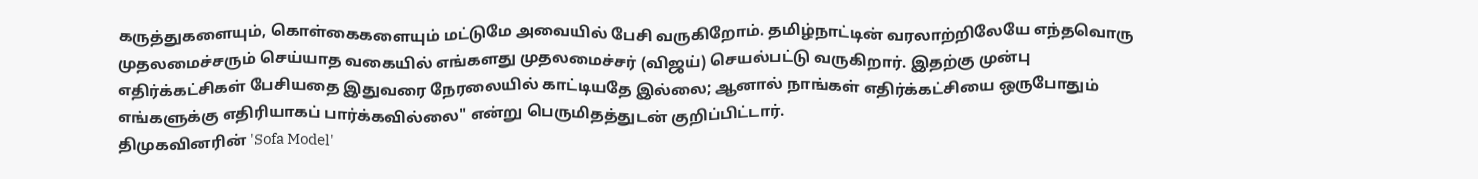கருத்துகளையும், கொள்கைகளையும் மட்டுமே அவையில் பேசி வருகிறோம். தமிழ்நாட்டின் வரலாற்றிலேயே எந்தவொரு முதலமைச்சரும் செய்யாத வகையில் எங்களது முதலமைச்சர் (விஜய்) செயல்பட்டு வருகிறார். இதற்கு முன்பு எதிர்க்கட்சிகள் பேசியதை இதுவரை நேரலையில் காட்டியதே இல்லை; ஆனால் நாங்கள் எதிர்க்கட்சியை ஒருபோதும் எங்களுக்கு எதிரியாகப் பார்க்கவில்லை" என்று பெருமிதத்துடன் குறிப்பிட்டார்.
திமுகவினரின் 'Sofa Model'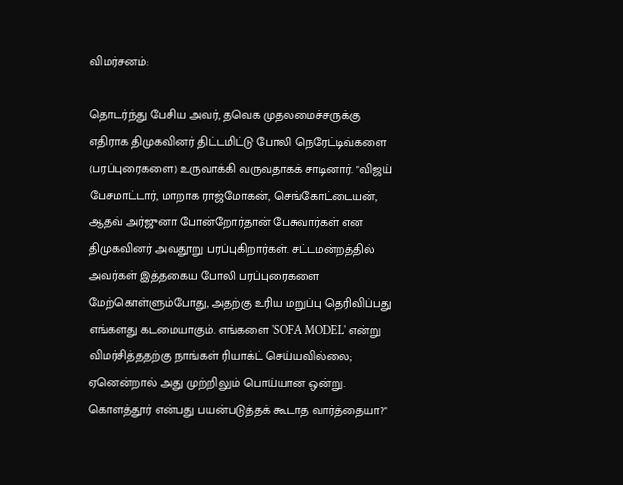விமர்சனம்:

தொடர்ந்து பேசிய அவர், தவெக முதலமைச்சருக்கு எதிராக திமுகவினர் திட்டமிட்டு போலி நெரேட்டிவ்களை (பரப்புரைகளை) உருவாக்கி வருவதாகக் சாடினார். "விஜய் பேசமாட்டார், மாறாக ராஜ்மோகன், செங்கோட்டையன், ஆதவ் அர்ஜுனா போன்றோர்தான் பேசுவார்கள் என திமுகவினர் அவதூறு பரப்புகிறார்கள். சட்டமன்றத்தில் அவர்கள் இத்தகைய போலி பரப்புரைகளை மேற்கொள்ளும்போது, அதற்கு உரிய மறுப்பு தெரிவிப்பது எங்களது கடமையாகும். எங்களை 'SOFA MODEL' என்று விமர்சித்ததற்கு நாங்கள் ரியாக்ட் செய்யவில்லை; ஏனென்றால் அது முற்றிலும் பொய்யான ஒன்று. கொளத்தூர் என்பது பயன்படுத்தக் கூடாத வார்த்தையா?"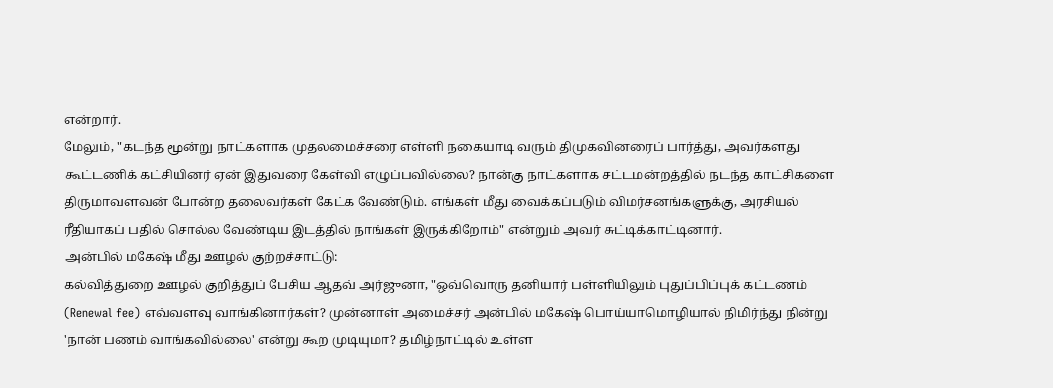என்றார்.
மேலும், "கடந்த மூன்று நாட்களாக முதலமைச்சரை எள்ளி நகையாடி வரும் திமுகவினரைப் பார்த்து, அவர்களது கூட்டணிக் கட்சியினர் ஏன் இதுவரை கேள்வி எழுப்பவில்லை? நான்கு நாட்களாக சட்டமன்றத்தில் நடந்த காட்சிகளை திருமாவளவன் போன்ற தலைவர்கள் கேட்க வேண்டும். எங்கள் மீது வைக்கப்படும் விமர்சனங்களுக்கு, அரசியல் ரீதியாகப் பதில் சொல்ல வேண்டிய இடத்தில் நாங்கள் இருக்கிறோம்" என்றும் அவர் சுட்டிக்காட்டினார்.
அன்பில் மகேஷ் மீது ஊழல் குற்றச்சாட்டு:
கல்வித்துறை ஊழல் குறித்துப் பேசிய ஆதவ் அர்ஜுனா, "ஒவ்வொரு தனியார் பள்ளியிலும் புதுப்பிப்புக் கட்டணம் (Renewal fee) எவ்வளவு வாங்கினார்கள்? முன்னாள் அமைச்சர் அன்பில் மகேஷ் பொய்யாமொழியால் நிமிர்ந்து நின்று 'நான் பணம் வாங்கவில்லை' என்று கூற முடியுமா? தமிழ்நாட்டில் உள்ள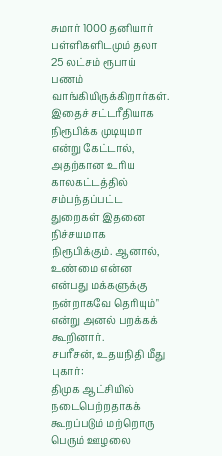சுமார் 1000 தனியார் பள்ளிகளிடமும் தலா 25 லட்சம் ரூபாய் பணம் வாங்கியிருக்கிறார்கள். இதைச் சட்டரீதியாக நிரூபிக்க முடியுமா என்று கேட்டால், அதற்கான உரிய காலகட்டத்தில் சம்பந்தப்பட்ட துறைகள் இதனை நிச்சயமாக நிரூபிக்கும். ஆனால், உண்மை என்ன என்பது மக்களுக்கு நன்றாகவே தெரியும்" என்று அனல் பறக்கக் கூறினார்.
சபரீசன், உதயநிதி மீது புகார்:
திமுக ஆட்சியில் நடைபெற்றதாகக் கூறப்படும் மற்றொரு பெரும் ஊழலை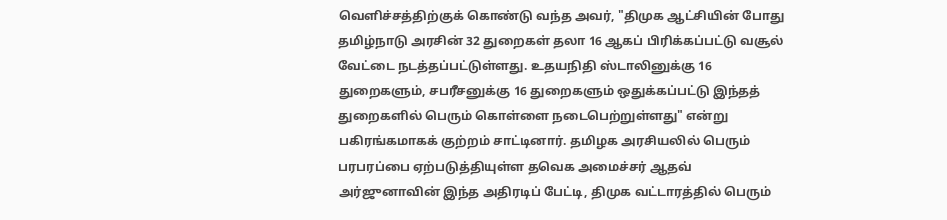வெளிச்சத்திற்குக் கொண்டு வந்த அவர், "திமுக ஆட்சியின் போது தமிழ்நாடு அரசின் 32 துறைகள் தலா 16 ஆகப் பிரிக்கப்பட்டு வசூல் வேட்டை நடத்தப்பட்டுள்ளது. உதயநிதி ஸ்டாலினுக்கு 16 துறைகளும், சபரீசனுக்கு 16 துறைகளும் ஒதுக்கப்பட்டு இந்தத் துறைகளில் பெரும் கொள்ளை நடைபெற்றுள்ளது" என்று பகிரங்கமாகக் குற்றம் சாட்டினார். தமிழக அரசியலில் பெரும் பரபரப்பை ஏற்படுத்தியுள்ள தவெக அமைச்சர் ஆதவ் அர்ஜுனாவின் இந்த அதிரடிப் பேட்டி, திமுக வட்டாரத்தில் பெரும்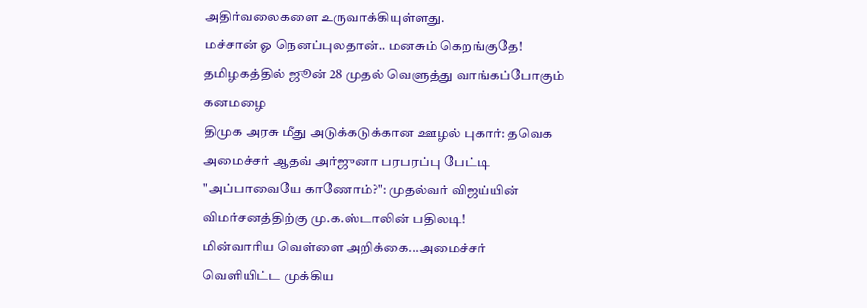அதிர்வலைகளை உருவாக்கியுள்ளது.
மச்சான் ஓ நெனப்புலதான்.. மனசும் கெறங்குதே!
தமிழகத்தில் ஜூன் 28 முதல் வெளுத்து வாங்கப்போகும் கனமழை
திமுக அரசு மீது அடுக்கடுக்கான ஊழல் புகார்: தவெக அமைச்சர் ஆதவ் அர்ஜுனா பரபரப்பு பேட்டி
"அப்பாவையே காணோம்?": முதல்வர் விஜய்யின் விமர்சனத்திற்கு மு.க.ஸ்டாலின் பதிலடி!
மின்வாரிய வெள்ளை அறிக்கை...அமைச்சர் வெளியிட்ட முக்கிய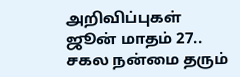அறிவிப்புகள்
ஜூன் மாதம் 27.. சகல நன்மை தரும்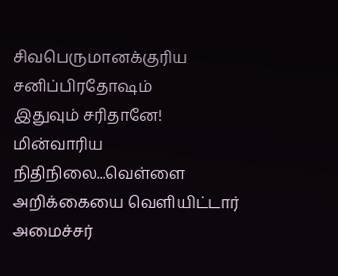சிவபெருமானக்குரிய சனிப்பிரதோஷம்
இதுவும் சரிதானே!
மின்வாரிய நிதிநிலை...வெள்ளை அறிக்கையை வெளியிட்டார் அமைச்சர்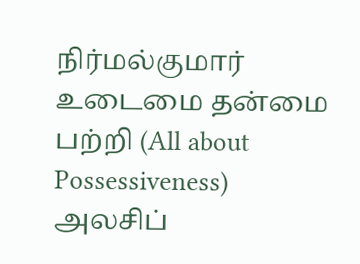நிர்மல்குமார்
உடைமை தன்மை பற்றி (All about Possessiveness) அலசிப்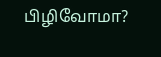பிழிவோமா?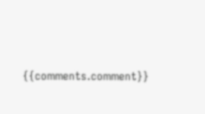{{comments.comment}}